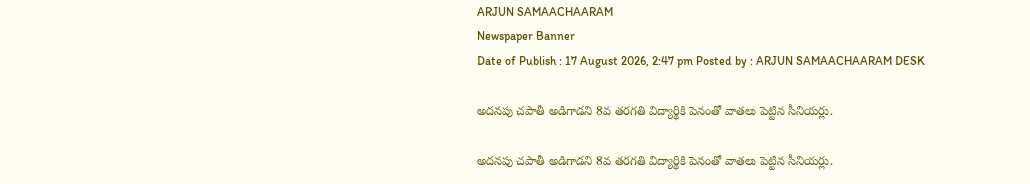ARJUN SAMAACHAARAM
Newspaper Banner
Date of Publish : 17 August 2026, 2:47 pm Posted by : ARJUN SAMAACHAARAM DESK

అదనపు చపాతీ అడిగాడని 8వ తరగతి విద్యార్థికి పెనంతో వాతలు పెట్టిన సీనియర్లు.

అదనపు చపాతీ అడిగాడని 8వ తరగతి విద్యార్థికి పెనంతో వాతలు పెట్టిన సీనియర్లు.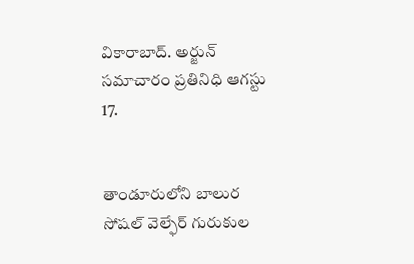వికారాబాద్. అర్జున్ సమాచారం ప్రతినిధి ఆగస్టు 17.


తాండూరులోని బాలుర సోషల్ వెల్ఫేర్ గురుకుల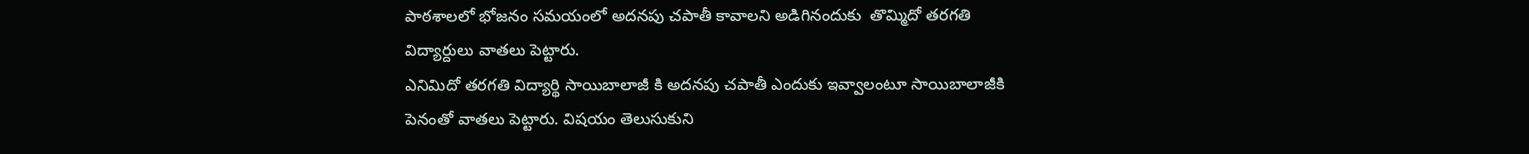పాఠశాలలో భోజనం సమయంలో అదనపు చపాతీ కావాలని అడిగినందుకు  తొమ్మిదో తరగతి విద్యార్దులు వాతలు పెట్టారు.
ఎనిమిదో తరగతి విద్యార్థి సాయిబాలాజీ కి అదనపు చపాతీ ఎందుకు ఇవ్వాలంటూ సాయిబాలాజీకి పెనంతో వాతలు పెట్టారు. విషయం తెలుసుకుని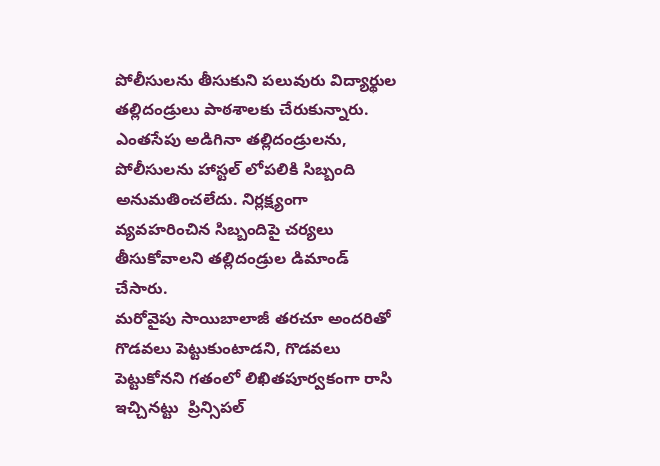పోలీసులను తీసుకుని పలువురు విద్యార్థుల తల్లిదండ్రులు పాఠశాలకు చేరుకున్నారు. ఎంతసేపు అడిగినా తల్లిదండ్రులను, పోలీసులను హాస్టల్ లోపలికి సిబ్బంది అనుమతించలేదు. నిర్లక్ష్యంగా వ్యవహరించిన సిబ్బందిపై చర్యలు తీసుకోవాలని తల్లిదండ్రుల డిమాండ్ చేసారు.
మరోవైపు సాయిబాలాజీ తరచూ అందరితో గొడవలు పెట్టుకుంటాడని, గొడవలు పెట్టుకోనని గతంలో లిఖితపూర్వకంగా రాసి ఇచ్చినట్టు  ప్రిన్సిపల్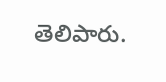తెలిపారు.